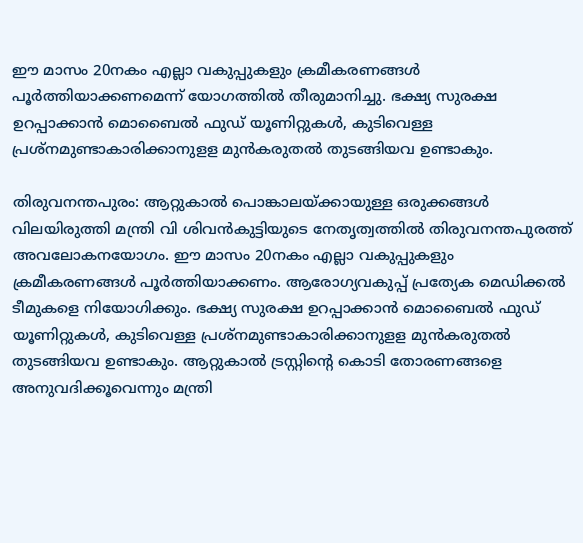ഈ മാസം 20നകം എല്ലാ വകുപ്പുകളും ക്രമീകരണങ്ങള്‍ പൂര്‍ത്തിയാക്കണമെന്ന് യോഗത്തിൽ തീരുമാനിച്ചു. ഭക്ഷ്യ സുരക്ഷ ഉറപ്പാക്കാൻ മൊബൈൽ ഫുഡ് യൂണിറ്റുകള്‍, കുടിവെള്ള പ്രശ്നമുണ്ടാകാരിക്കാനുളള മുന്‍കരുതൽ തുടങ്ങിയവ ഉണ്ടാകും.

തിരുവനന്തപുരം: ആറ്റുകാൽ പൊങ്കാലയ്ക്കായുള്ള ഒരുക്കങ്ങള്‍ വിലയിരുത്തി മന്ത്രി വി ശിവന്‍കുട്ടിയുടെ നേതൃത്വത്തിൽ തിരുവനന്തപുരത്ത് അവലോകനയോഗം. ഈ മാസം 20നകം എല്ലാ വകുപ്പുകളും ക്രമീകരണങ്ങള്‍ പൂര്‍ത്തിയാക്കണം. ആരോഗ്യവകുപ്പ് പ്രത്യേക മെഡിക്കൽ ടീമുകളെ നിയോഗിക്കും. ഭക്ഷ്യ സുരക്ഷ ഉറപ്പാക്കാൻ മൊബൈൽ ഫുഡ് യൂണിറ്റുകള്‍, കുടിവെള്ള പ്രശ്നമുണ്ടാകാരിക്കാനുളള മുന്‍കരുതൽ തുടങ്ങിയവ ഉണ്ടാകും. ആറ്റുകാൽ ട്രസ്റ്റിന്‍റെ കൊടി തോരണങ്ങളെ അനുവദിക്കൂവെന്നും മന്ത്രി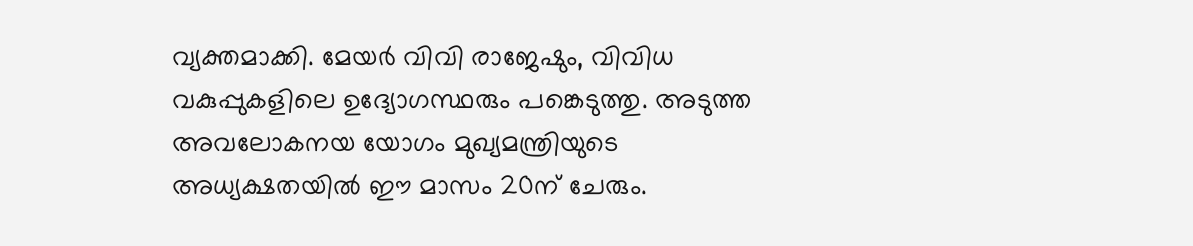വ്യക്തമാക്കി. മേയര്‍ വിവി രാജേഷും, വിവിധ വകുപ്പുകളിലെ ഉദ്യോഗസ്ഥരും പങ്കെടുത്തു. അടുത്ത അവലോകനയ യോഗം മുഖ്യമന്ത്രിയുടെ അധ്യക്ഷതയിൽ ഈ മാസം 20ന് ചേരും.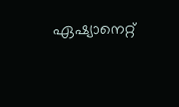ഏഷ്യാനെറ്റ്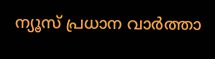ന്യൂസ് പ്രധാന വാർത്താ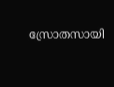സ്രോതസായി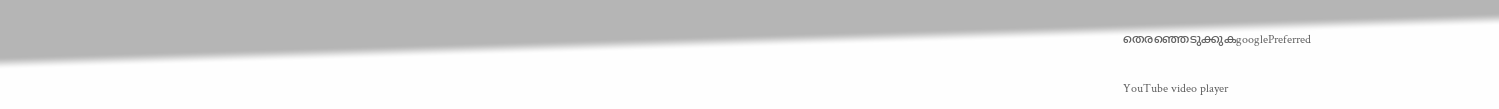തെരഞ്ഞെടുക്കുകgooglePreferred

YouTube video player